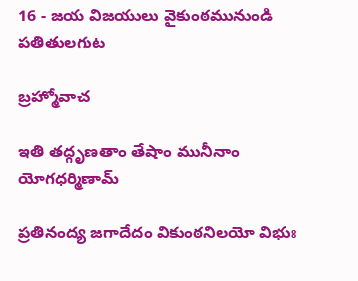16 - జయ విజయులు వైకుంఠమునుండి పతితులగుట

బ్రహ్మోవాచ

ఇతి తద్గృణతాం తేషాం మునీనాం యోగధర్మిణామ్

ప్రతినంద్య జగాదేదం వికుంఠనిలయో విభుః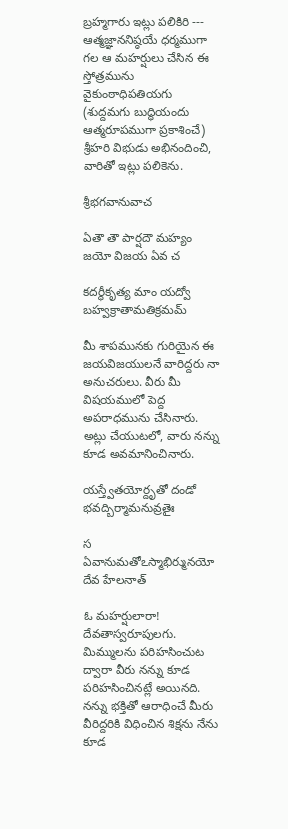బ్రహ్మగారు ఇట్లు పలికిరి --- ఆత్మజ్ఞాననిష్ఠయే ధర్మముగా గల ఆ మహర్షులు చేసిన ఈ స్తోత్రమును వైకుంఠాధిపతియగు (శుద్దమగు బుద్ధియందు ఆత్మరూపముగా ప్రకాశించే) శ్రీహరి విభుడు అభినందించి, వారితో ఇట్లు పలికెను.

శ్రీభగవానువాచ

ఏతౌ తౌ పార్షదౌ మహ్యం జయో విజయ ఏవ చ

కదర్థీకృత్య మాం యద్వో బహ్వక్రాతామతిక్రమమ్

మీ శాపమునకు గురియైన ఈ జయవిజయులనే వారిద్దరు నా అనుచరులు. వీరు మీ విషయములో పెద్ద అపరాధమును చేసినారు. అట్లు చేయుటలో, వారు నన్ను కూడ అవమానించినారు.

యస్త్వేతయోర్దృతో దండో భవద్బిర్మామనువ్రతైః

స ఏవానుమతోఽస్మాభిర్మునయో దేవ హేలనాత్

ఓ మహర్షులారా! దేవతాస్వరూపులగు. మిమ్ములను పరిహసించుట ద్వారా వీరు నన్ను కూడ పరిహసించినట్లే అయినది. నన్ను భక్తితో ఆరాధించే మీరు వీరిద్దరికి విధించిన శిక్షను నేను కూడ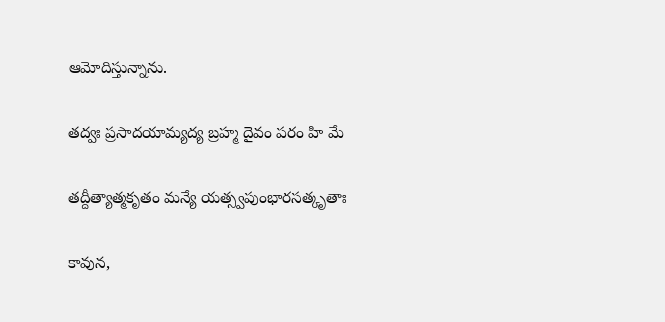ఆమోదిస్తున్నాను.

తద్వః ప్రసాదయామ్యద్య బ్రహ్మ దైవం పరం హి మే

తద్దీత్యాత్మకృతం మన్యే యత్స్వపుంభారసత్కృతాః

కావున,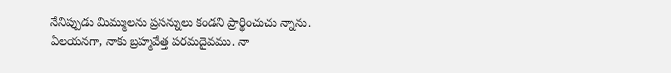నేనిప్పుడు మిమ్ములను ప్రసన్నులు కండని ప్రార్థించుచు న్నాను. ఏలయనగా, నాకు బ్రహ్మవేత్త పరమదైవము. నా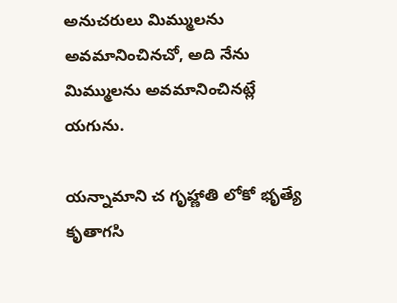అనుచరులు మిమ్ములను అవమానించినచో, అది నేను మిమ్ములను అవమానించినట్లే యగును.

యన్నామాని చ గృహ్ణాతి లోకో భృత్యే కృతాగసి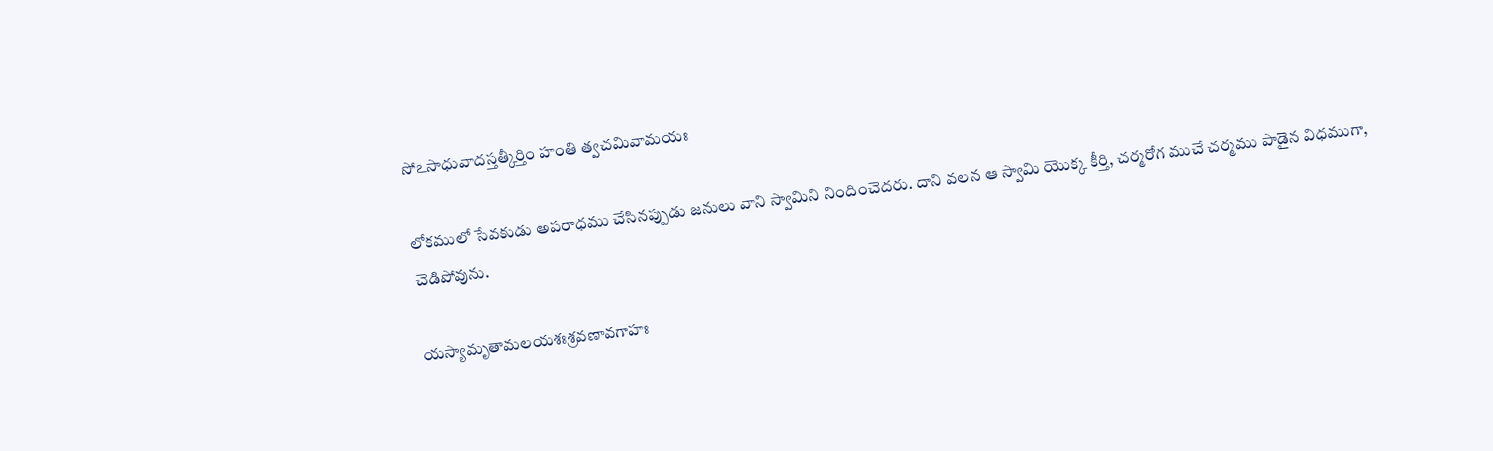సోఽసాధువాదస్తత్కీర్తిం హంతి త్వచమివామయః

లోకములో సేవకుడు అపరాధము చేసినప్పుడు జనులు వాని స్వామిని నిందించెదరు. దాని వలన ఆ స్వామి యొక్క కీర్తి, చర్మరోగ ముచే చర్మము పాడైన విధముగా, చెడిపోవును.

యస్యామృతామలయశఃశ్రవణావగాహః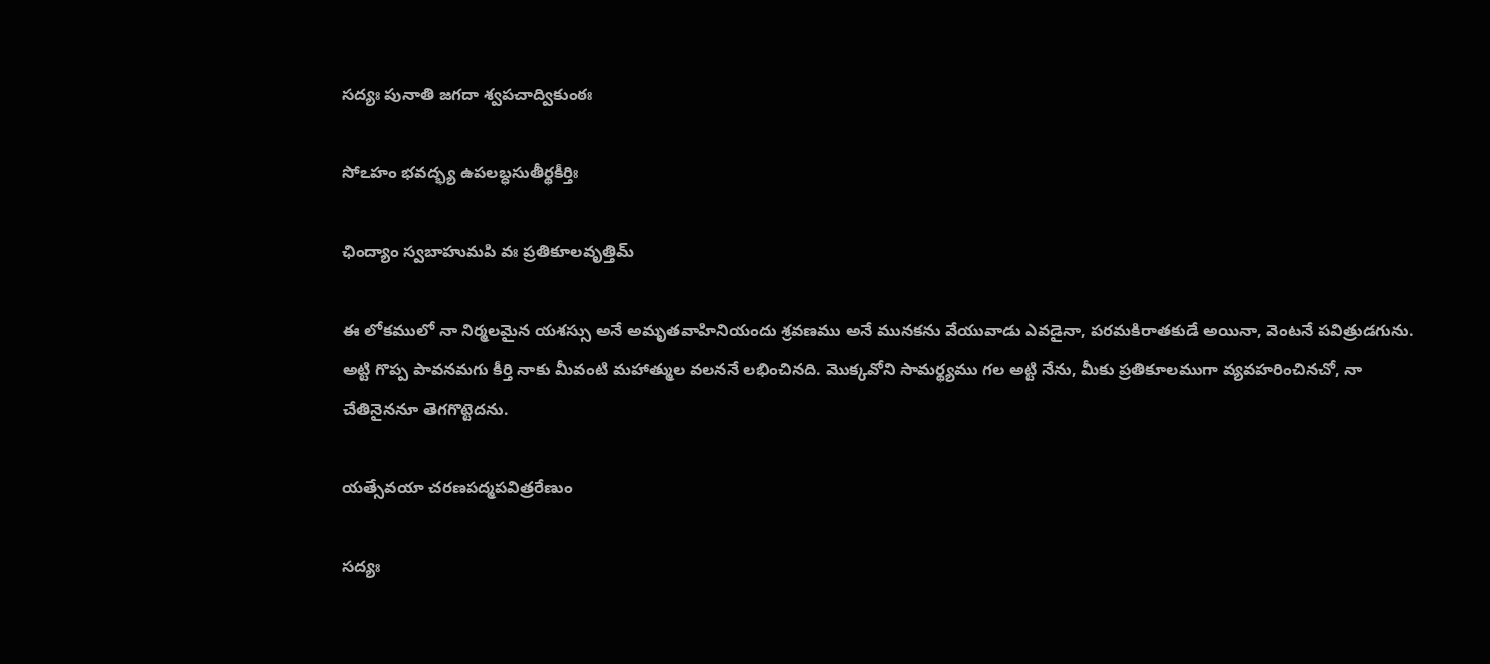సద్యః పునాతి జగదా శ్వపచాద్వికుంఠః

సోఽహం భవద్భ్య ఉపలబ్ధసుతీర్థకీర్తిః

ఛింద్యాం స్వబాహుమపి వః ప్రతికూలవృత్తిమ్

ఈ లోకములో నా నిర్మలమైన యశస్సు అనే అమృతవాహినియందు శ్రవణము అనే మునకను వేయువాడు ఎవడైనా, పరమకిరాతకుడే అయినా, వెంటనే పవిత్రుడగును. అట్టి గొప్ప పావనమగు కీర్తి నాకు మీవంటి మహాత్ముల వలననే లభించినది. మొక్కవోని సామర్థ్యము గల అట్టి నేను, మీకు ప్రతికూలముగా వ్యవహరించినచో, నా చేతినైననూ తెగగొట్టెదను.

యత్సేవయా చరణపద్మపవిత్రరేణుం

సద్యః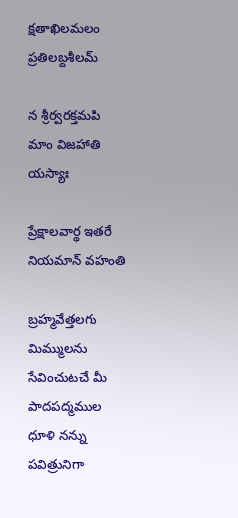క్షతాఖిలమలం ప్రతిలబ్దశీలమ్

న శ్రీర్వరక్తమపి మాం విజహాతి యస్యాః

ప్రేక్షాలవార్థ ఇతరే నియమాన్ వహంతి

బ్రహ్మవేత్తలగు మిమ్ములను సేవించుటచే మీ పాదపద్మముల ధూళి నన్ను పవిత్రునిగా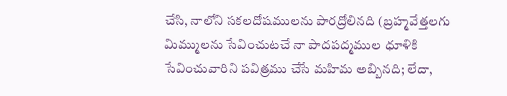చేసి, నాలోని సకలదోషములను పారద్రోలినది (బ్రహ్మవేత్తలగు మిమ్ములను సేవించుటచే నా పాదపద్మముల ధూళికి సేవించువారిని పవిత్రము చేసే మహిమ అబ్బినది; లేదా,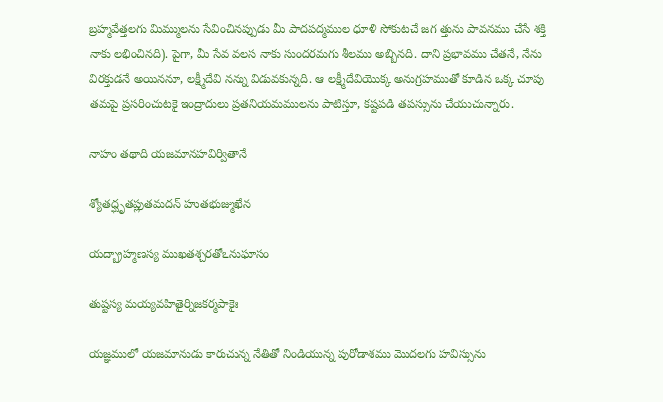బ్రహ్మవేత్తలగు మిమ్ములను సేవించినప్పుడు మీ పాదపద్మముల ధూళి సోకుటచే జగ త్తును పావనము చేసే శక్తి నాకు లభించినది). పైగా, మీ సేవ వలస నాకు సుందరమగు శీలము అబ్బినది. దాని ప్రభావము చేతనే, నేను విరక్తుడనే అయిననూ, లక్ష్మీదేవి నన్ను విడువకున్నది. ఆ లక్ష్మీదేవియొక్క అనుగ్రహముతో కూడిన ఒక్క చూపు తమపై ప్రసరించుటకై ఇంద్రాదులు ప్రతనియమములను పాటిస్తూ, కష్టపడి తపస్సును చేయుచున్నారు.

నాహం తథాది యజమానహవిర్వితానే

శ్యోతద్ఘృతప్లుతమదన్ హుతభుజ్ముఖేన

యద్బ్రాహ్మణస్య ముఖతశ్చరతోఽనుఘాసం

తుష్టస్య మయ్యవహితైర్నిజకర్మపాకైః

యజ్ఞములో యజమానుడు కారుచున్న నేతితో నిండియున్న పురోడాశము మొదలగు హవిస్సును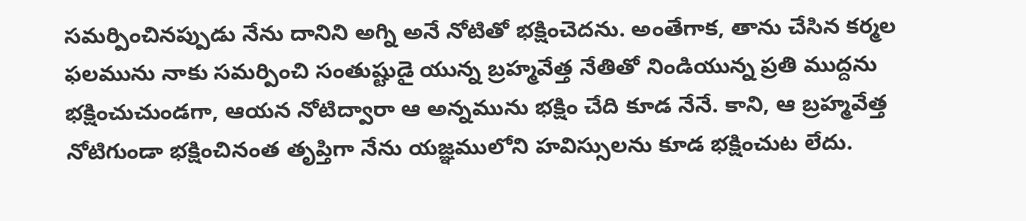సమర్పించినప్పుడు నేను దానిని అగ్ని అనే నోటితో భక్షించెదను. అంతేగాక, తాను చేసిన కర్మల ఫలమును నాకు సమర్పించి సంతుష్టుడై యున్న బ్రహ్మవేత్త నేతితో నిండియున్న ప్రతి ముద్దను భక్షించుచుండగా, ఆయన నోటిద్వారా ఆ అన్నమును భక్షిం చేది కూడ నేనే. కాని, ఆ బ్రహ్మవేత్త నోటిగుండా భక్షించినంత తృప్తిగా నేను యజ్ఞములోని హవిస్సులను కూడ భక్షించుట లేదు.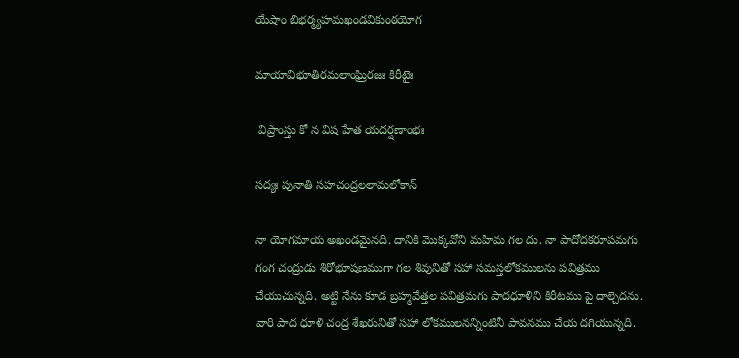యేషాం బిభర్మ్యహమఖండవికుంఠయోగ

మాయావిభూతిరమలాంఘ్రిరజః కిరీటైః

 విప్రాంస్తు కో న విష హేత యదర్షణాంభః

సద్యః పునాతి సహచంద్రలలామలోకాన్

నా యోగమాయ అఖండమైనది. దానికి మొక్కవోని మహిమ గల దు. నా పాదోదకరూపమగు గంగ చంద్రుడు శిరోభూషణముగా గల శివునితో సహా సమస్తలోకములను పవిత్రము చేయుచున్నది. అట్టి నేను కూడ బ్రహ్మవేత్తల పవిత్రమగు పాదధూళిని కిరీటము పై దాల్చెదను. వారి పాద ధూళి చంద్ర శేఖరునితో సహా లోకములనన్నింటినీ పావనము చేయ దగియున్నది.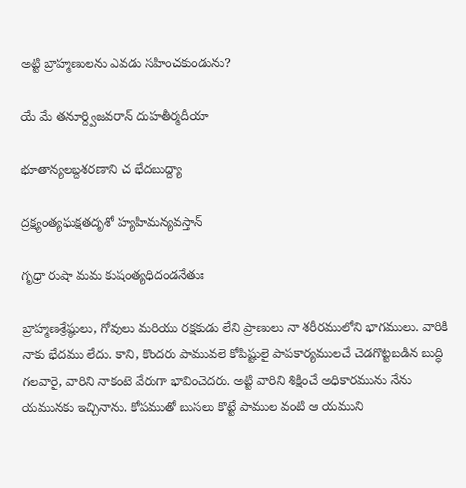అట్టి బ్రాహ్మణులను ఎవడు సహించకుండును?

యే మే తనూర్ద్విజవరాన్ దుహతీర్మదీయా

భూతాన్యలబ్దశరణాని చ భేదబుద్ద్యా

ద్రక్ష్యంత్యఘక్షతదృశో హ్యహిమన్యవస్తాన్

గృధ్రా రుషా మమ కుషంత్యధిదండనేతుః

బ్రాహ్మణశ్రేష్ఠులు, గోవులు మరియు రక్షకుడు లేని ప్రాణులు నా శరీరములోని భాగములు. వారికి నాకు భేదము లేదు. కాని, కొందరు పామువలె కోపిష్టులై పాపకార్యములచే చెడగొట్టబడిన బుద్ధి గలవారై, వారిని నాకంటె వేరుగా భావించెదరు. అట్టి వారిని శిక్షించే అధికారమును నేను యమునకు ఇచ్చినాను. కోపముతో బుసలు కొట్టే పాముల వంటి ఆ యముని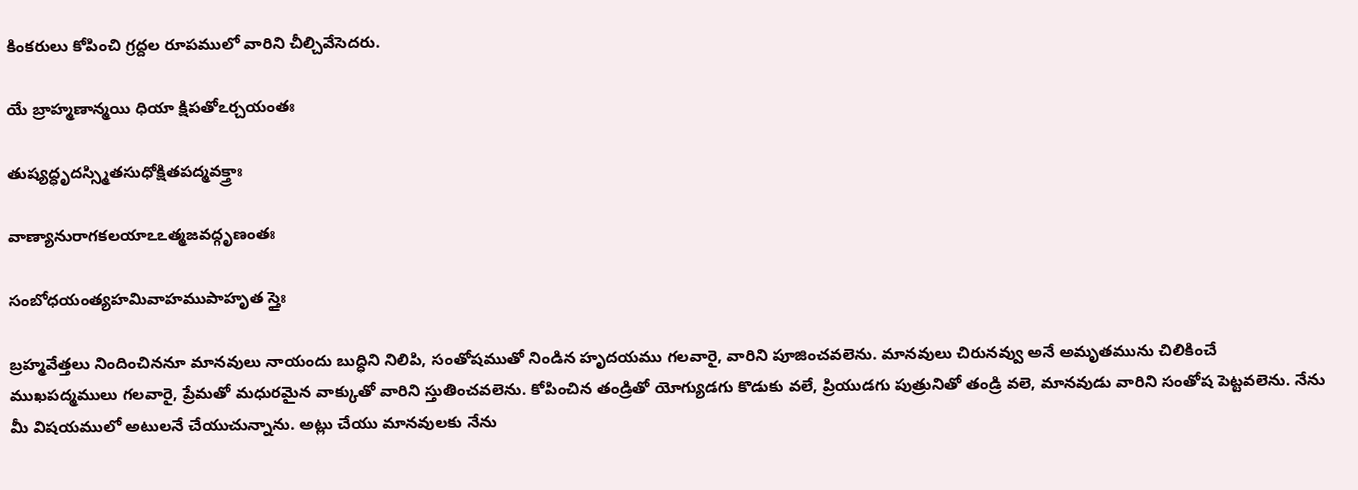కింకరులు కోపించి గ్రద్దల రూపములో వారిని చీల్చివేసెదరు.

యే బ్రాహ్మణాన్మయి ధియా క్షిపతోఽర్చయంతః

తుష్యద్ధృదస్స్మితసుధోక్షితపద్మవక్త్రాః

వాణ్యానురాగకలయాఽఽత్మజవద్గృణంతః

సంబోధయంత్యహమివాహముపాహృత స్తైః

బ్రహ్మవేత్తలు నిందించిననూ మానవులు నాయందు బుద్ధిని నిలిపి, సంతోషముతో నిండిన హృదయము గలవారై, వారిని పూజించవలెను. మానవులు చిరునవ్వు అనే అమృతమును చిలికించే ముఖపద్మములు గలవారై, ప్రేమతో మధురమైన వాక్కుతో వారిని స్తుతించవలెను. కోపించిన తండ్రితో యోగ్యుడగు కొడుకు వలే, ప్రియుడగు పుత్రునితో తండ్రి వలె, మానవుడు వారిని సంతోష పెట్టవలెను. నేను మీ విషయములో అటులనే చేయుచున్నాను. అట్లు చేయు మానవులకు నేను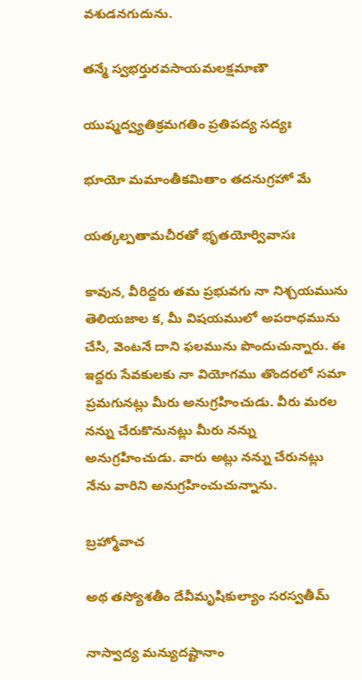వశుడనగుదును.

తన్మే స్వభర్తురవసాయమలక్షమాణౌ

యుష్మద్వ్యతిక్రమగతిం ప్రతిపద్య సద్యః

భూయో మమాంతీకమితాం తదనుగ్రహో మే

యత్కల్పతామచీరతో భృతయోర్వివాసః

కావున, వీరిద్దరు తమ ప్రభువగు నా నిశ్చయమును తెలియజాల క, మీ విషయములో అపరాధమును చేసి, వెంటనే దాని ఫలమును పొందుచున్నారు. ఈ ఇద్దరు సేవకులకు నా వియోగము తొందరలో సమా ప్రమగునట్లు మీరు అనుగ్రహించుడు. వీరు మరల నన్ను చేరుకొనునట్లు మీరు నన్ను అనుగ్రహించుడు. వారు అట్లు నన్ను చేరునట్లు నేను వారిని అనుగ్రహించుచున్నాను.

బ్రహ్మోవాచ

అథ తస్యోశతీం దేవీమృషికుల్యాం సరస్వతీమ్

నాస్వాద్య మన్యుదష్టానాం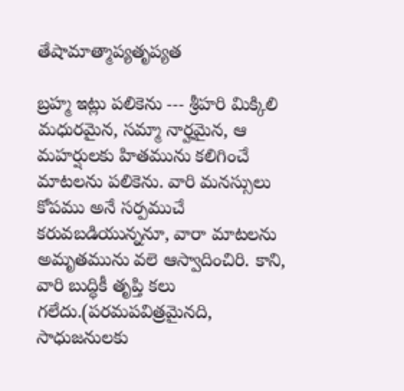తేషామాత్మాప్యతృప్యత

బ్రహ్మ ఇట్లు పలికెను --- శ్రీహరి మిక్కిలి మధురమైన, సమ్మా నార్హమైన, ఆ మహర్షులకు హితమును కలిగించే మాటలను పలికెను. వారి మనస్సులు కోపము అనే సర్పముచే కరువబడియున్ననూ, వారా మాటలను అమృతమును వలె ఆస్వాదించిరి. కాని, వారి బుద్ధికీ తృప్తి కలు గలేదు.(పరమపవిత్రమైనది, సాధుజనులకు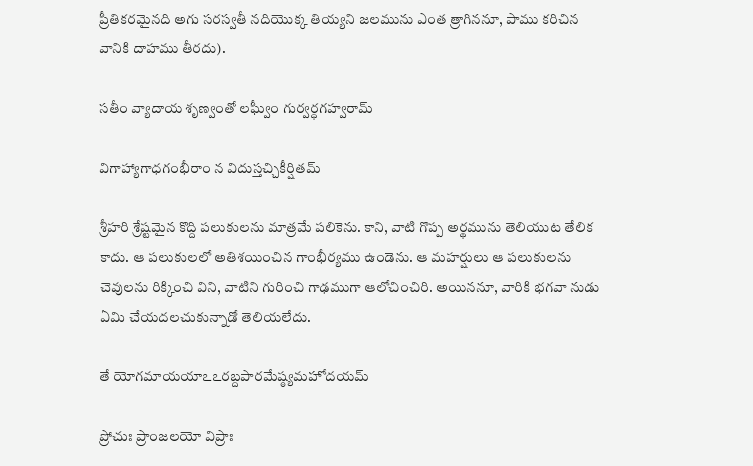ప్రీతికరమైనది అగు సరస్వతీ నదియొక్క తియ్యని జలమును ఎంత త్రాగిననూ, పాము కరిచిన వానికి దాహము తీరదు).

సతీం వ్యాదాయ శృణ్వంతో లఘ్వీం గుర్వర్ధగహ్వరామ్

విగాహ్యాగాధగంభీరాం న విదుస్తచ్చికీర్షితమ్

శ్రీహరి శ్రేష్టమైన కొద్ది పలుకులను మాత్రమే పలికెను. కాని, వాటి గొప్ప అర్థమును తెలియుట తేలిక కాదు. ఆ పలుకులలో అతిశయించిన గాంభీర్యము ఉండెను. ఆ మహర్షులు ఆ పలుకులను చెవులను రిక్కించి విని, వాటిని గురించి గాఢముగా ఆలోచించిరి. అయిననూ, వారికి భగవా నుడు ఏమి చేయదలచుకున్నాడో తెలియలేదు.

తే యోగమాయయాఽఽరబ్దపారమేష్ఠ్యమహోదయమ్

ప్రోచుః ప్రాంజలయో విప్రాః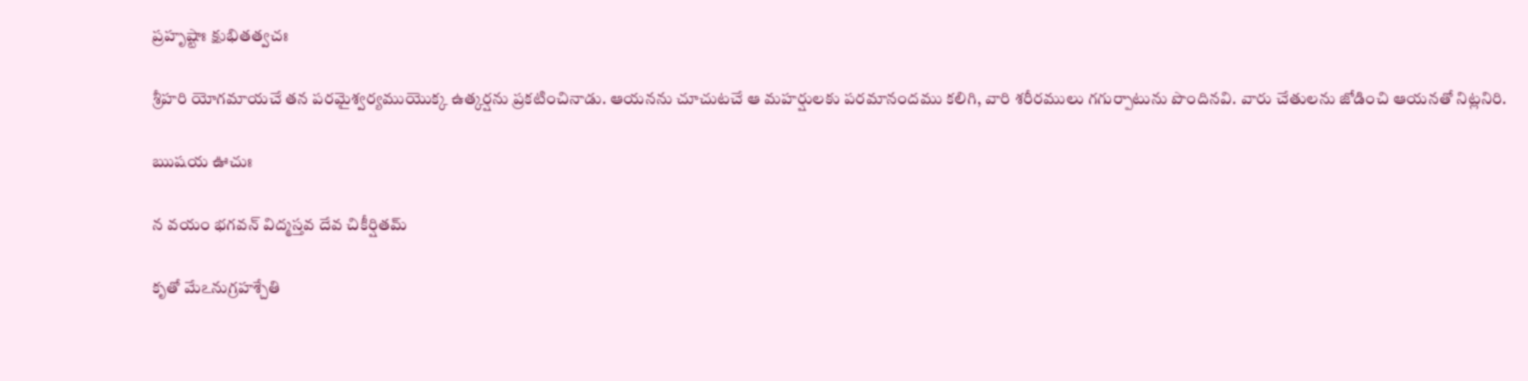ప్రహృష్టాః క్షుభితత్వచః

శ్రీహరి యోగమాయచే తన పరమైశ్వర్యముయొక్క ఉత్కర్షను ప్రకటించినాడు. ఆయనను చూచుటచే ఆ మహర్షులకు పరమానందము కలిగి, వారి శరీరములు గగుర్పాటును పొందినవి. వారు చేతులను జోడించి ఆయనతో నిట్లనిరి.

ఋషయ ఊచుః

న వయం భగవన్ విద్మస్తవ దేవ చికీర్షితమ్

కృతో మేఽనుగ్రహశ్చేతి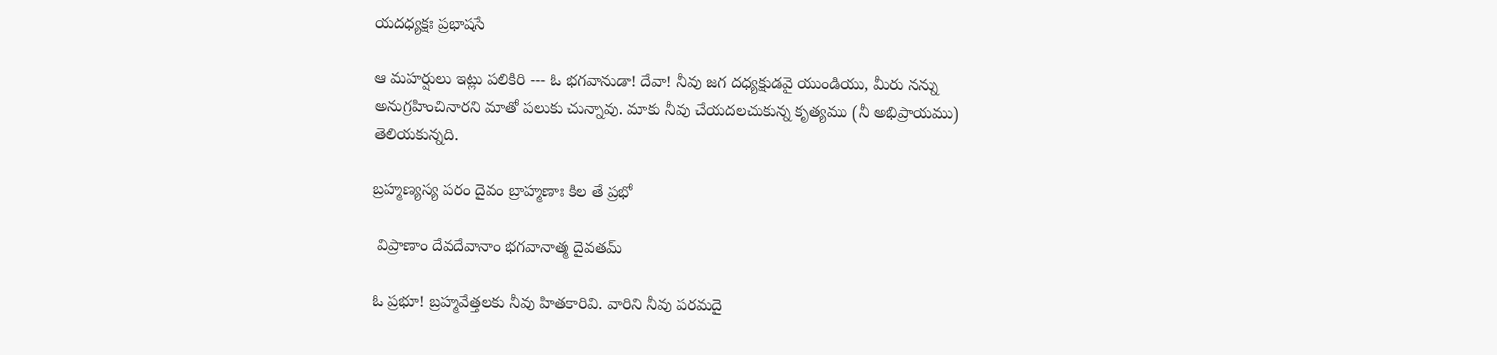యదధ్యక్షః ప్రభాషసే

ఆ మహర్షులు ఇట్లు పలికిరి --- ఓ భగవానుడా! దేవా! నీవు జగ దధ్యక్షుడవై యుండియు, మీరు నన్ను అనుగ్రహించినారని మాతో పలుకు చున్నావు. మాకు నీవు చేయదలచుకున్న కృత్యము (నీ అభిప్రాయము) తెలియకున్నది.

బ్రహ్మణ్యస్య పరం దైవం బ్రాహ్మణాః కిల తే ప్రభో

 విప్రాణాం దేవదేవానాం భగవానాత్మ దైవతమ్

ఓ ప్రభూ! బ్రహ్మవేత్తలకు నీవు హితకారివి. వారిని నీవు పరమదై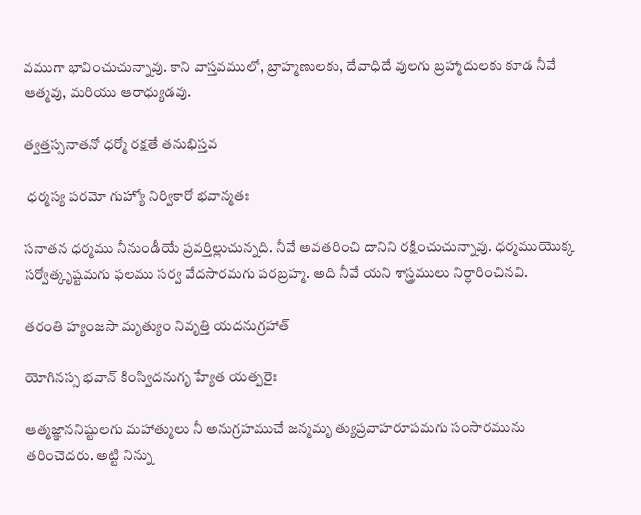వముగా భావించుచున్నావు. కాని వాస్తవములో, బ్రాహ్మణులకు, దేవాధిదే వులగు బ్రహ్మాదులకు కూడ నీవే ఆత్మవు, మరియు ఆరాధ్యుడవు.

త్వత్తస్సనాతనో ధర్మో రక్షతే తనుభిస్తవ

 ధర్మస్య పరమో గుహ్యో నిర్వికారో భవాన్మతః

సనాతన ధర్మము నీనుండీయే ప్రవర్తిల్లుచున్నది. నీవే అవతరించి దానిని రక్షించుచున్నావు. ధర్మముయొక్క సర్వోత్కృష్టమగు ఫలము సర్వ వేదసారమగు పరబ్రహ్మ. అది నీవే యని శాస్త్రములు నిర్ధారించినవి.

తరంతి హ్యంజసా మృత్యుం నివృత్తి యదనుగ్రహాత్

యోగినస్స భవాన్ కింస్విదనుగృ హ్యేత యత్పరైః

ఆత్మజ్ఞాననిష్టులగు మహాత్ములు నీ అనుగ్రహముచే జన్మమృ త్యుప్రవాహరూపమగు సంసారమును తరించెదరు. అట్టి నిన్ను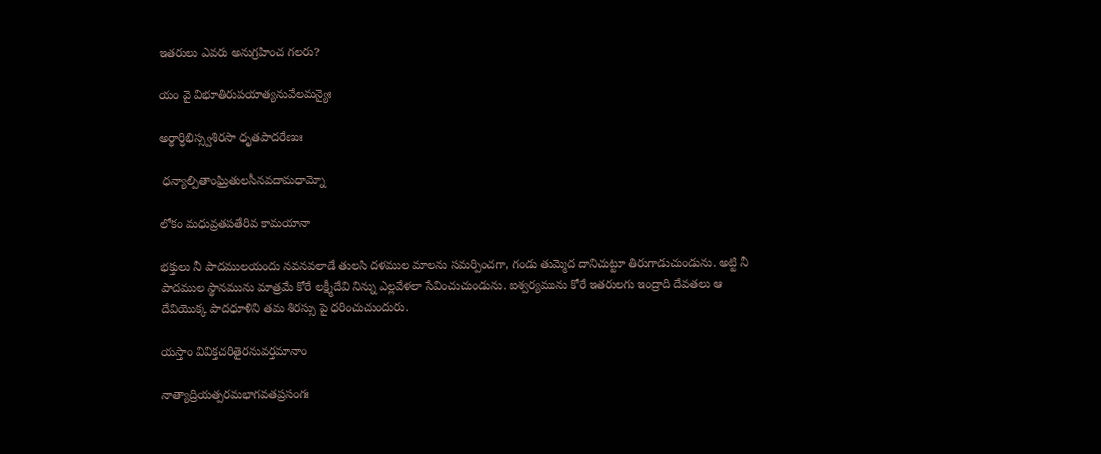ఇతరులు ఎవరు అనుగ్రహించ గలరు?

యం వై విభూతిరుపయాత్యనువేలమన్యైః

అర్థార్ధిభిస్స్వశిరసా ధృతపాదరేణుః

 ధన్యాల్పితాంఘ్రితులసీనవదామధామ్నో

లోకం మధువ్రతపతేరివ కామయానా

భక్తులు నీ పాదములయందు నవనవలాడే తులసి దళముల మాలను సమర్పించగా, గండు తుమ్మెద దానిచుట్టూ తిరుగాడుచుండును. అట్టి నీ పాదముల స్థానమును మాత్రమే కోరే లక్ష్మీదేవి నిన్ను ఎల్లవేళలా సేవించుచుండును. ఐశ్వర్యమును కోరే ఇతరులగు ఇంద్రాది దేవతలు ఆ దేవియొక్క పాదధూళిని తమ శిరస్సు పై ధరించుచుందురు.

యస్తాం వివిక్తచరితైరనువర్తమానాం

నాత్యాద్రియత్పరమభాగవతప్రసంగః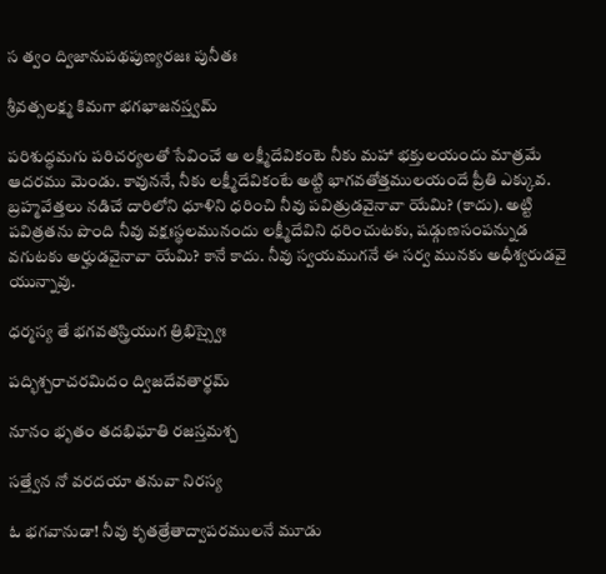స త్వం ద్విజానుపథపుణ్యరజః పునీతః

శ్రీవత్సలక్ష్మ కిమగా భగభాజనస్త్వమ్

పరిశుద్ధమగు పరిచర్యలతో సేవించే ఆ లక్ష్మీదేవికంటె నీకు మహా భక్తులయందు మాత్రమే ఆదరము మెండు. కావుననే, నీకు లక్ష్మీదేవికంటే అట్టి భాగవతోత్తములయందే ప్రీతి ఎక్కువ. బ్రహ్మవేత్తలు నడిచే దారిలోని ధూళిని ధరించి నీవు పవిత్రుడవైనావా యేమి? (కాదు). అట్టి పవిత్రతను పొంది నీవు వక్షఃస్థలమునందు లక్ష్మీదేవిని ధరించుటకు, షడ్గుణసంపన్నుడ వగుటకు అర్హుడవైనావా యేమి? కానే కాదు. నీవు స్వయముగనే ఈ సర్వ మునకు అధీశ్వరుడవై యున్నావు.

ధర్మస్య తే భగవతస్త్రియుగ త్రిభిస్స్వైః

పద్భిశ్చరాచరమిదం ద్విజదేవతార్థమ్

నూనం భృతం తదభిఘాతి రజస్తమశ్చ

సత్త్వేన నో వరదయా తనువా నిరస్య

ఓ భగవానుడా! నీవు కృతత్రేతాద్వాపరములనే మూడు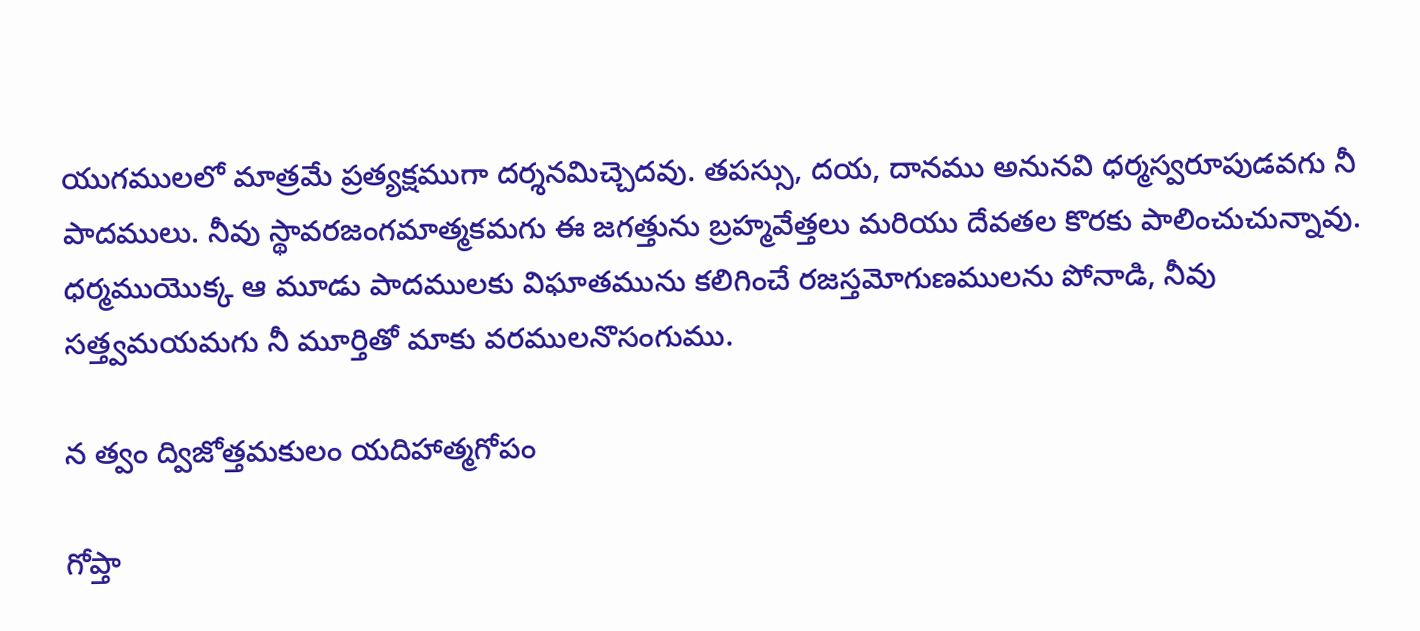యుగములలో మాత్రమే ప్రత్యక్షముగా దర్శనమిచ్చెదవు. తపస్సు, దయ, దానము అనునవి ధర్మస్వరూపుడవగు నీ పాదములు. నీవు స్థావరజంగమాత్మకమగు ఈ జగత్తును బ్రహ్మవేత్తలు మరియు దేవతల కొరకు పాలించుచున్నావు. ధర్మముయొక్క ఆ మూడు పాదములకు విఘాతమును కలిగించే రజస్తమోగుణములను పోనాడి, నీవు సత్త్వమయమగు నీ మూర్తితో మాకు వరములనొసంగుము.

న త్వం ద్విజోత్తమకులం యదిహాత్మగోపం

గోప్తా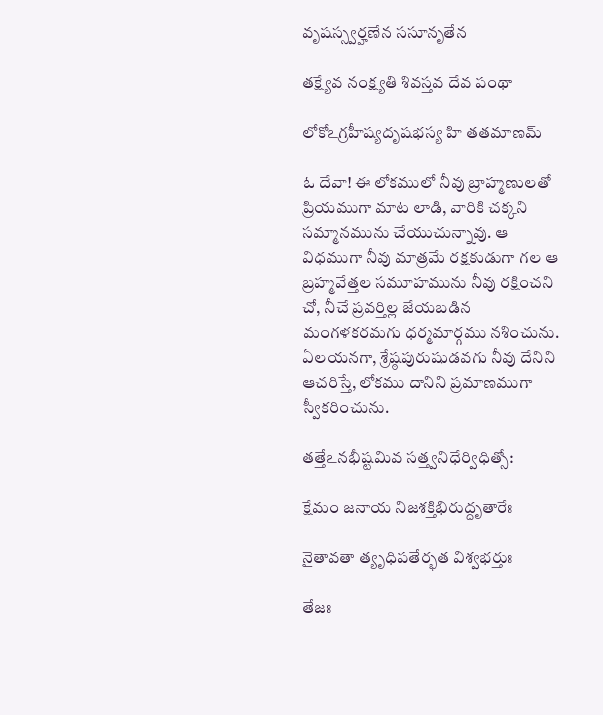వృషస్స్వర్హణేన ససూనృతేన

తక్ష్యేవ నంక్ష్యతి శివస్తవ దేవ పంథా

లోకోఽగ్రహీష్యదృషభస్య హి తతమాణమ్

ఓ దేవా! ఈ లోకములో నీవు బ్రాహ్మణులతో ప్రియముగా మాట లాడి, వారికి చక్కని సమ్మానమును చేయుచున్నావు. ఆ విధముగా నీవు మాత్రమే రక్షకుడుగా గల ఆ బ్రహ్మవేత్తల సమూహమును నీవు రక్షించని చో, నీచే ప్రవర్తిల్ల జేయబడిన మంగళకరమగు ధర్మమార్గము నశించును. ఏలయనగా, శ్రేష్ఠపురుషుడవగు నీవు దేనిని ఆచరిస్తే, లోకము దానిని ప్రమాణముగా స్వీకరించును.

తత్తేఽనభీష్టమివ సత్త్వనిధేర్విధిత్సో:

క్షేమం జనాయ నిజశక్తిభిరుద్దృతారేః

నైతావతా త్యృధిపతేర్భత విశ్వభర్తుః

తేజః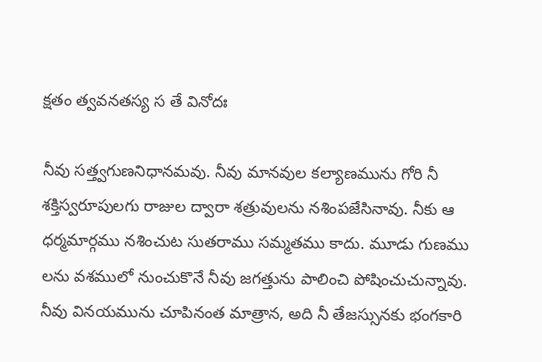క్షతం త్వవనతస్య స తే వినోదః

నీవు సత్త్వగుణనిధానమవు. నీవు మానవుల కల్యాణమును గోరి నీ శక్తిస్వరూపులగు రాజుల ద్వారా శత్రువులను నశింపజేసినావు. నీకు ఆ ధర్మమార్గము నశించుట సుతరాము సమ్మతము కాదు. మూడు గుణము లను వశములో నుంచుకొనే నీవు జగత్తును పాలించి పోషించుచున్నావు. నీవు వినయమును చూపినంత మాత్రాన, అది నీ తేజస్సునకు భంగకారి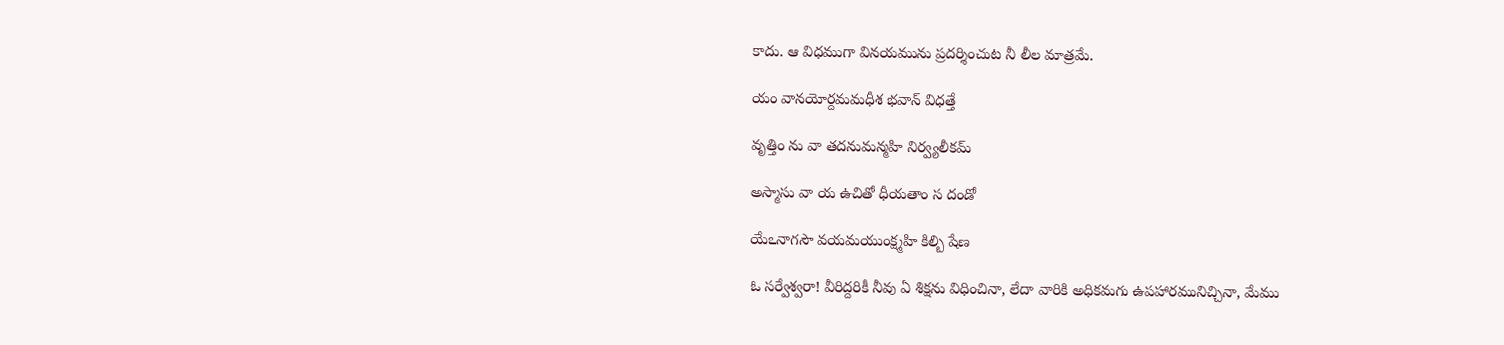కాదు. ఆ విధముగా వినయమును ప్రదర్శించుట నీ లీల మాత్రమే.

యం వానయోర్దమమధీశ భవాన్ విధత్తే

వృత్తిం ను వా తదనుమన్మహి నిర్వ్యలీకమ్

అస్మాసు వా య ఉచితో ధీయతాం స దండో

యేఽనాగసౌ వయమయుంక్ష్మహి కిల్బి షేణ

ఓ సర్వేశ్వరా! వీరిద్దరికీ నీవు ఏ శిక్షను విధించినా, లేదా వారికి అధికమగు ఉపహారమునిచ్చినా, మేము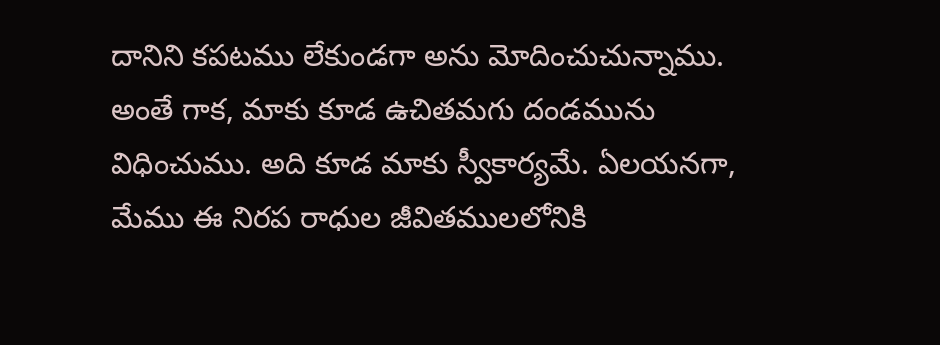దానిని కపటము లేకుండగా అను మోదించుచున్నాము. అంతే గాక, మాకు కూడ ఉచితమగు దండమును విధించుము. అది కూడ మాకు స్వీకార్యమే. ఏలయనగా, మేము ఈ నిరప రాధుల జీవితములలోనికి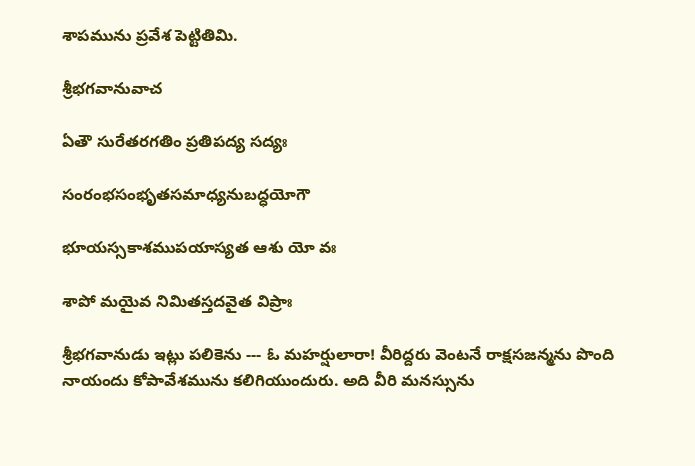శాపమును ప్రవేశ పెట్టితిమి.

శ్రీభగవానువాచ

ఏతౌ సురేతరగతిం ప్రతిపద్య సద్యః

సంరంభసంభృతసమాధ్యనుబద్ధయోగౌ

భూయస్సకాశముపయాస్యత ఆశు యో వః

శాపో మయైవ నిమితస్తదవైత విప్రాః

శ్రీభగవానుడు ఇట్లు పలికెను --- ఓ మహర్షులారా! వీరిద్దరు వెంటనే రాక్షసజన్మను పొంది నాయందు కోపావేశమును కలిగియుందురు. అది వీరి మనస్సును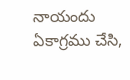నాయందు ఏకాగ్రము చేసి,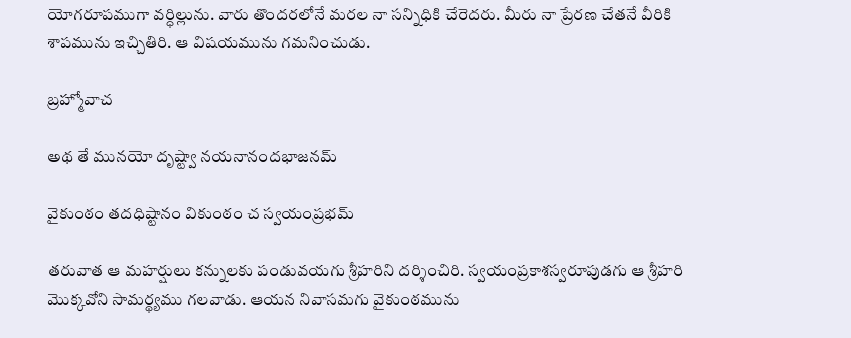యోగరూపముగా వర్ధిల్లును. వారు తొందరలోనే మరల నా సన్నిధికి చేరెదరు. మీరు నా ప్రేరణ చేతనే వీరికి శాపమును ఇచ్చితిరి. ఆ విషయమును గమనించుడు.

బ్రహ్మోవాచ

అథ తే మునయో దృష్ట్వా నయనానందభాజనమ్

వైకుంఠం తదధిష్టానం వికుంఠం చ స్వయంప్రభమ్

తరువాత ఆ మహర్షులు కన్నులకు పండువయగు శ్రీహరిని దర్శించిరి. స్వయంప్రకాశస్వరూపుడగు ఆ శ్రీహరి మొక్కవోని సామర్థ్యము గలవాడు. ఆయన నివాసమగు వైకుంఠమును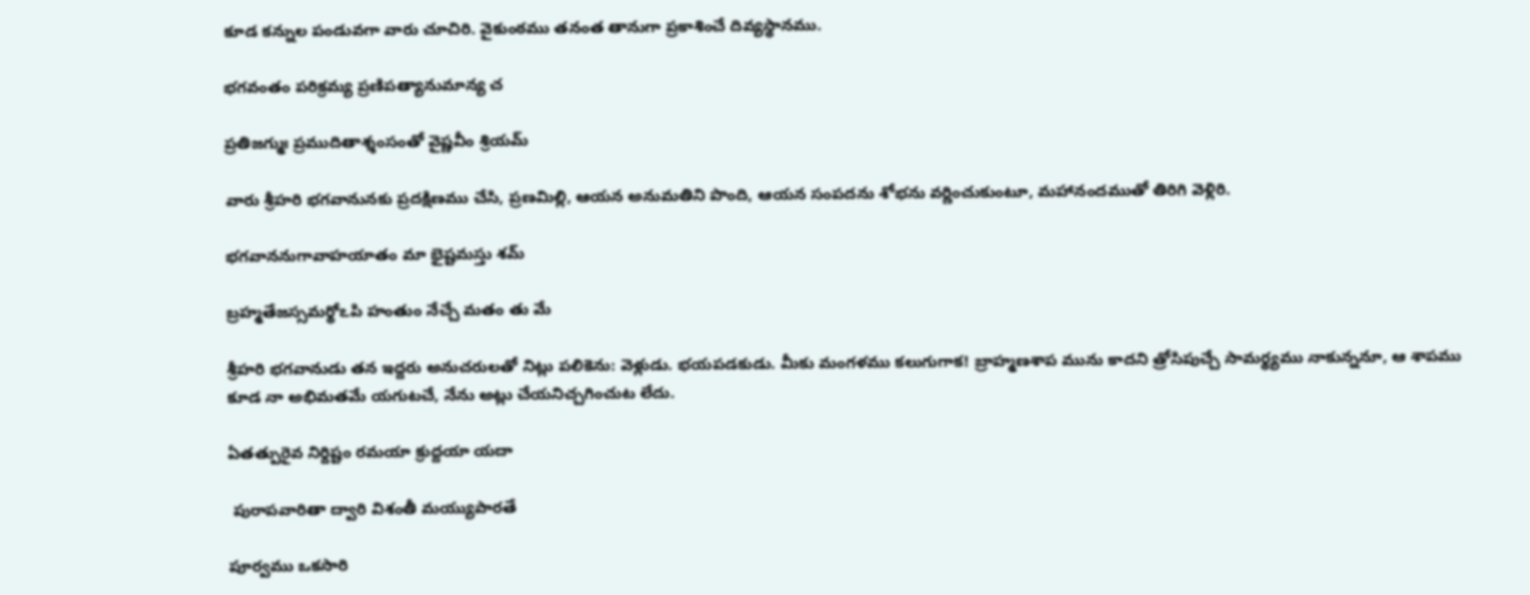కూడ కన్నుల పండువగా వారు చూచిరి. వైకుంఠము తనంత తానుగా ప్రకాశించే దివ్యస్థానము.

భగవంతం పరిక్రమ్య ప్రణిపత్యానుమాన్య చ

ప్రతిజగ్ముః ప్రముదితాశ్శంసంతో వైష్ణవీం శ్రియమ్

వారు శ్రీహరి భగవానునకు ప్రదక్షిణము చేసి, ప్రణమిల్లి, ఆయన అనుమతిని పొంది, ఆయన సంపదను శోభను వర్ణించుకుంటూ, మహానందముతో తిరిగి వెళ్లిరి.

భగవాననుగావాహయాతం మా భైష్టమస్తు శమ్

బ్రహ్మతేజస్సమర్థోఽపి హంతుం నేచ్చే మతం తు మే

శ్రీహరి భగవానుడు తన ఇద్దరు అనుచరులతో నిట్లు పలికెను: వెళ్లుడు. భయపడకుడు. మీకు మంగళము కలుగుగాక! బ్రాహ్మణశాప మును కాదని త్రోసిపుచ్చే సామర్థ్యము నాకున్ననూ, ఆ శాపము కూడ నా అభిమతమే యగుటచే, నేను అట్లు చేయనిచ్చగించుట లేదు.

ఏతత్పురైవ నిర్దిష్టం రమయా క్రుద్దయా యదా

 పురాపవారితా ద్వారి విశంతీ మయ్యుపారతే

పూర్వము ఒకసారి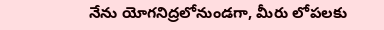నేను యోగనిద్రలోనుండగా, మీరు లోపలకు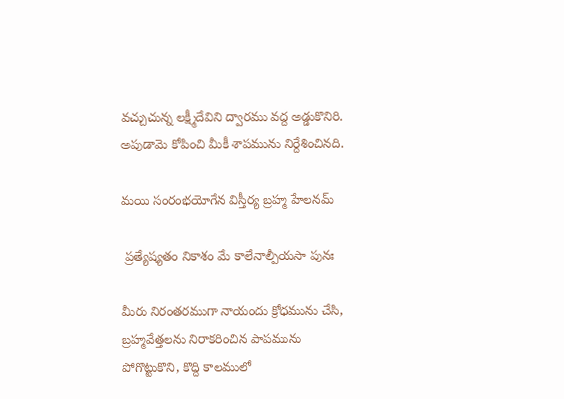వచ్చుచున్న లక్ష్మీదేవిని ద్వారము వద్ద అడ్డుకొనిరి. అపుడామె కోపించి మీకీ శాపమును నిర్దేశించినది.

మయి సంరంభయోగేన విస్తీర్య బ్రహ్మ హేలనమ్

 ప్రత్యేష్యతం నికాశం మే కాలేనాల్పీయసా పునః

మీరు నిరంతరముగా నాయందు క్రోధమును చేసి, బ్రహ్మవేత్తలను నిరాకరించిన పాపమును పోగొట్టుకొని, కొద్ది కాలములో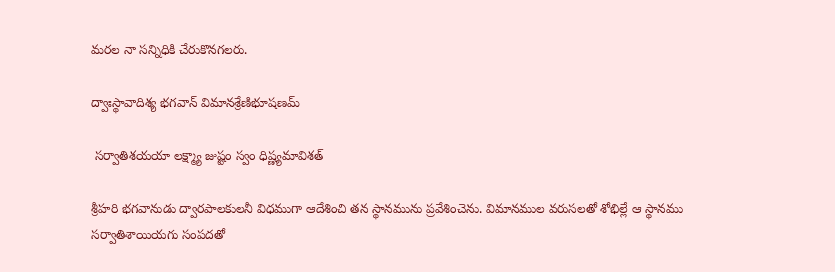మరల నా సన్నిధికి చేరుకొనగలరు.

ద్వాఃస్థావాదిశ్య భగవాన్ విమానశ్రేణిభూషణమ్

 సర్వాతిశయయా లక్ష్మ్యా జుష్టం స్వం ధిష్ణ్యమావిశత్

శ్రీహరి భగవానుడు ద్వారపాలకులనీ విధముగా ఆదేశించి తన స్థానమును ప్రవేశించెను. విమానముల వరుసలతో శోభిల్లే ఆ స్థానము సర్వాతిశాయియగు సంపదతో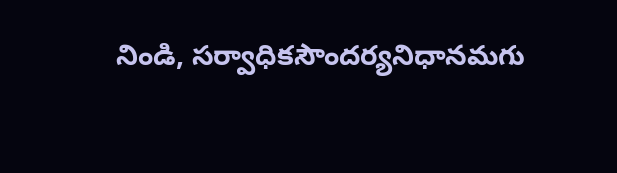నిండి, సర్వాధికసౌందర్యనిధానమగు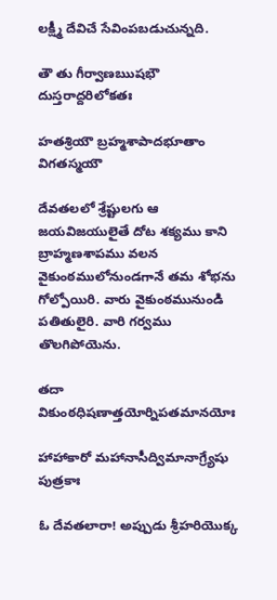లక్ష్మీ దేవిచే సేవింపబడుచున్నది.

తౌ తు గీర్వాణఋషభౌ దుస్తరాద్దరిలోకతః

హతశ్రియౌ బ్రహ్మశాపాదభూతాం విగతస్మయౌ

దేవతలలో శ్రేష్టులగు ఆ జయవిజయులైతే దోట శక్యము కాని బ్రాహ్మణశాపము వలన వైకుంఠములోనుండగానే తమ శోభను గోల్పోయిరి. వారు వైకుంఠమునుండి పతితులైరి. వారి గర్వము తొలగిపోయెను.

తదా వికుంఠధిషణాత్తయోర్నిపతమానయోః

హాహాకారో మహానాసీద్విమానాగ్ర్యేషు పుత్రకాః

ఓ దేవతలారా! అప్పుడు శ్రీహరియొక్క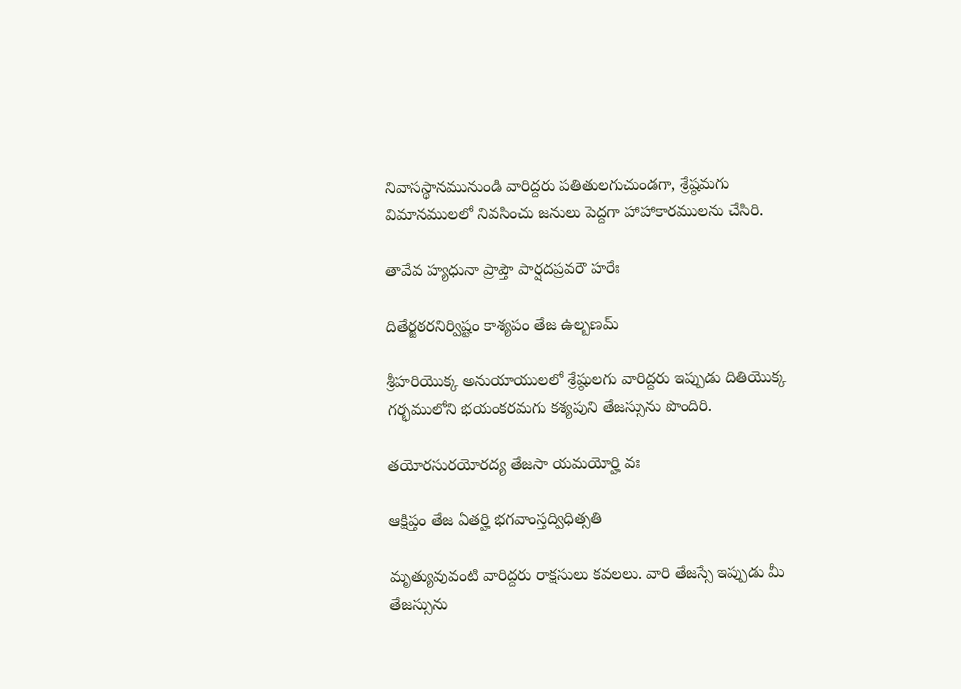నివాసస్థానమునుండి వారిద్దరు పతితులగుచుండగా, శ్రేష్ఠమగు విమానములలో నివసించు జనులు పెద్దగా హాహాకారములను చేసిరి.

తావేవ హ్యధునా ప్రాప్తౌ పార్షదప్రవరౌ హరేః

దితేర్జఠరనిర్విష్టం కాశ్యపం తేజ ఉల్బణమ్

శ్రీహరియొక్క అనుయాయులలో శ్రేష్ఠులగు వారిద్దరు ఇప్పుడు దితియొక్క గర్భములోని భయంకరమగు కశ్యపుని తేజస్సును పొందిరి.

తయోరసురయోరద్య తేజసా యమయోర్హి వః

ఆక్షిప్తం తేజ ఏతర్హి భగవాంస్తద్విధిత్సతి

మృత్యువువంటి వారిద్దరు రాక్షసులు కవలలు. వారి తేజస్సే ఇప్పుడు మీ తేజస్సును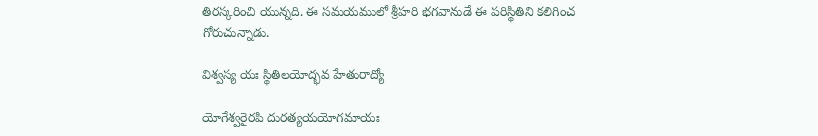తిరస్కరించి యున్నది. ఈ సమయములో శ్రీహరి భగవానుడే ఈ పరిస్థితిని కలిగించ గోరుచున్నాడు.

విశ్వస్య యః స్థితిలయోద్భవ హేతురాద్యో

యోగేశ్వరైరపి దురత్యయయోగమాయః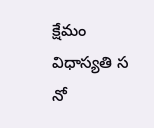క్షేమం విధాస్యతి స నో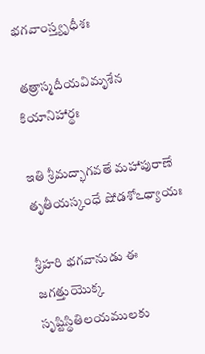భగవాంస్త్యృధీశః

 తత్రాస్మదీయవిమృశేన కియానిహార్థః

ఇతి శ్రీమద్భాగవతే మహాపురాణే తృతీయస్కంధే షోడశోఽధ్యాయః

శ్రీహరి భగవానుడు ఈ జగత్తుయొక్క సృష్టిస్థితిలయములకు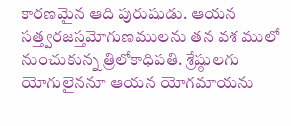కారణమైన ఆది పురుషుడు. ఆయన సత్త్వరజస్తమోగుణములను తన వశ ములో నుంచుకున్న త్రిలోకాధిపతి. శ్రేష్ఠులగు యోగులైననూ ఆయన యోగమాయను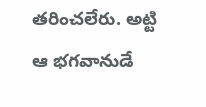తరించలేరు. అట్టి ఆ భగవానుడే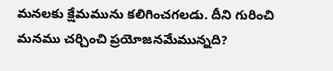మనలకు క్షేమమును కలిగించగలడు. దీని గురించి మనము చర్చించి ప్రయోజనమేమున్నది?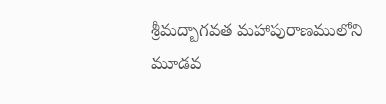శ్రీమద్బాగవత మహాపురాణములోని మూడవ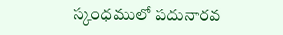స్కంధములో పదునారవ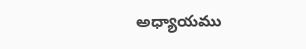అధ్యాయము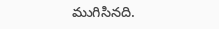ముగిసినది.